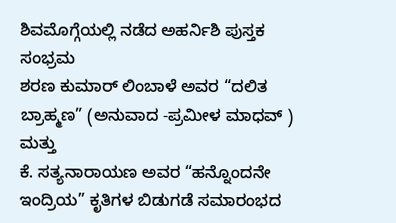ಶಿವಮೊಗ್ಗೆಯಲ್ಲಿ ನಡೆದ ಅಹರ್ನಿಶಿ ಪುಸ್ತಕ ಸಂಭ್ರಮ
ಶರಣ ಕುಮಾರ್ ಲಿಂಬಾಳೆ ಅವರ “ದಲಿತ ಬ್ರಾಹ್ಮಣ” (ಅನುವಾದ -ಪ್ರಮೀಳ ಮಾಧವ್ ) ಮತ್ತು
ಕೆ. ಸತ್ಯನಾರಾಯಣ ಅವರ “ಹನ್ನೊಂದನೇ ಇಂದ್ರಿಯ” ಕೃತಿಗಳ ಬಿಡುಗಡೆ ಸಮಾರಂಭದ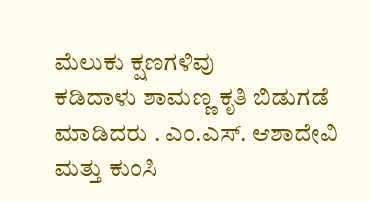ಮೆಲುಕು ಕ್ಷಣಗಳಿವು
ಕಡಿದಾಳು ಶಾಮಣ್ಣ ಕೃತಿ ಬಿಡುಗಡೆ ಮಾಡಿದರು . ಎಂ.ಎಸ್. ಆಶಾದೇವಿ ಮತ್ತು ಕುಂಸಿ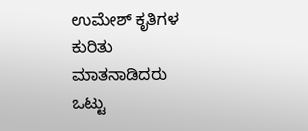ಉಮೇಶ್ ಕೃತಿಗಳ ಕುರಿತು ಮಾತನಾಡಿದರು
ಒಟ್ಟು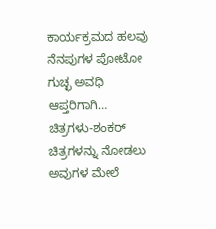ಕಾರ್ಯಕ್ರಮದ ಹಲವು ನೆನಪುಗಳ ಪೋಟೋ ಗುಚ್ಛ ಅವಧಿ ಆಪ್ತರಿಗಾಗಿ…
ಚಿತ್ರಗಳು-ಶಂಕರ್
ಚಿತ್ರಗಳನ್ನು ನೋಡಲು ಅವುಗಳ ಮೇಲೆ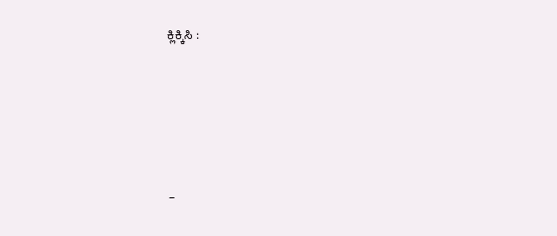ಕ್ಲಿಕ್ಕಿಸಿ :






–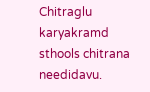Chitraglu karyakramd sthools chitrana needidavu.